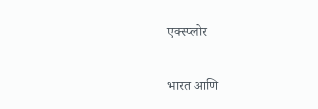एक्स्प्लोर

भारत आणि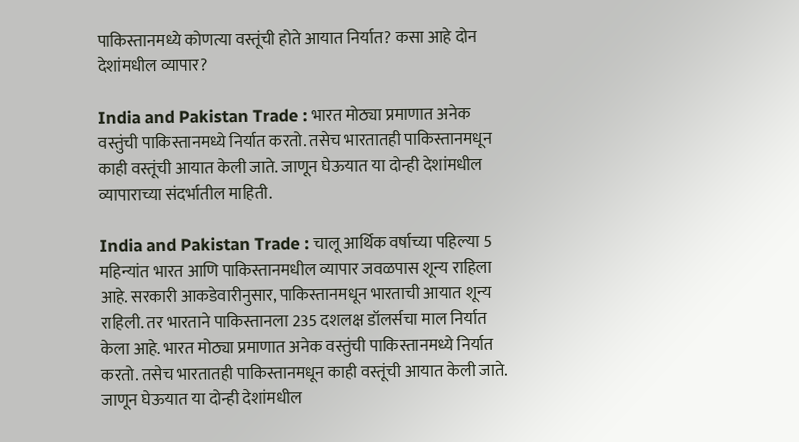पाकिस्तानमध्ये कोणत्या वस्तूंची होते आयात निर्यात? कसा आहे दोन देशांमधील व्यापार?

India and Pakistan Trade : भारत मोठ्या प्रमाणात अनेक वस्तुंची पाकिस्तानमध्ये निर्यात करतो. तसेच भारतातही पाकिस्तानमधून काही वस्तूंची आयात केली जाते. जाणून घेऊयात या दोन्ही देशांमधील व्यापाराच्या संदर्भातील माहिती.

India and Pakistan Trade : चालू आर्थिक वर्षाच्या पहिल्या 5 महिन्यांत भारत आणि पाकिस्तानमधील व्यापार जवळपास शून्य राहिला आहे. सरकारी आकडेवारीनुसार, पाकिस्तानमधून भारताची आयात शून्य राहिली. तर भारताने पाकिस्तानला 235 दशलक्ष डॉलर्सचा माल निर्यात केला आहे. भारत मोठ्या प्रमाणात अनेक वस्तुंची पाकिस्तानमध्ये निर्यात करतो. तसेच भारतातही पाकिस्तानमधून काही वस्तूंची आयात केली जाते. जाणून घेऊयात या दोन्ही देशांमधील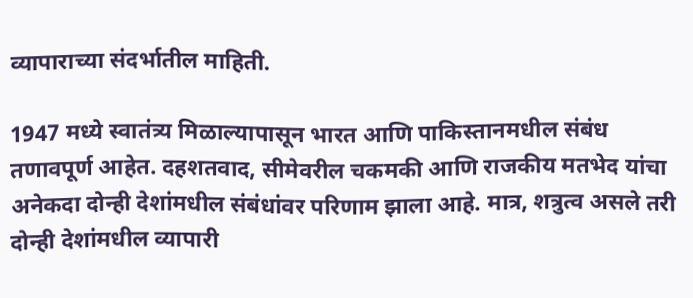व्यापाराच्या संदर्भातील माहिती.

1947 मध्ये स्वातंत्र्य मिळाल्यापासून भारत आणि पाकिस्तानमधील संबंध तणावपूर्ण आहेत. दहशतवाद, सीमेवरील चकमकी आणि राजकीय मतभेद यांचा अनेकदा दोन्ही देशांमधील संबंधांवर परिणाम झाला आहे. मात्र, शत्रुत्व असले तरी दोन्ही देशांमधील व्यापारी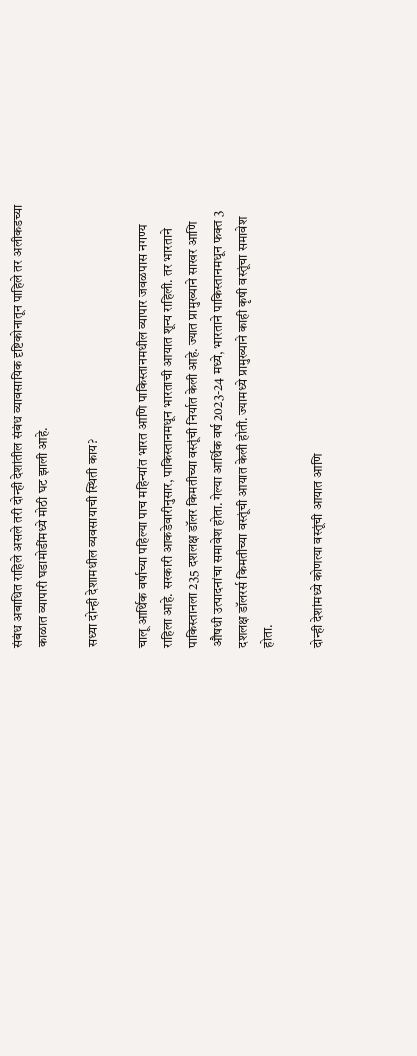संबंध अबाधित राहिले असले तरी दोन्ही देशांतील संबंध व्यावसायिक दृष्टिकोनातून पाहिले तर अलीकडच्या काळात व्यापारी घडामोडींमध्ये मोठी घट झाली आहे.

सध्या दोन्ही देशामधील व्यवसायाची स्थिती काय?

चालू आर्थिक वर्षाच्या पहिल्या पाच महिन्यांत भारत आणि पाकिस्तानमधील व्यापार जवळपास नगण्य राहिला आहे. सरकारी आकडेवारीनुसार, पाकिस्तानमधून भारताची आयात शून्य राहिली. तर भारताने पाकिस्तानला 235 दशलक्ष डॉलर किमतीच्या वस्तूंची निर्यात केली आहे. ज्यात प्रामुख्याने साखर आणि औषधी उत्पादनांचा समावेश होता. गेल्या आर्थिक वर्ष 2023-24 मध्ये, भारताने पाकिस्तानमधून फक्त 3 दशलक्ष डॉलरर्स किमतीच्या वस्तूंची आयात केली होती. ज्यामध्ये प्रामुख्याने काही कृषी वस्तूंचा समावेश होता.

दोन्ही देशांमध्ये कोणत्या वस्तूंची आयात आणि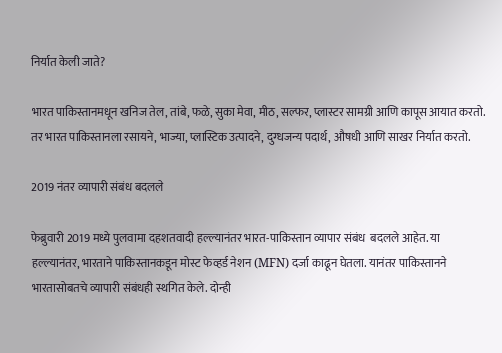निर्यात केली जाते?

भारत पाकिस्तानमधून खनिज तेल, तांबे, फळे, सुका मेवा, मीठ, सल्फर, प्लास्टर सामग्री आणि कापूस आयात करतो. तर भारत पाकिस्तानला रसायने, भाज्या, प्लास्टिक उत्पादने, दुग्धजन्य पदार्थ, औषधी आणि साखर निर्यात करतो.

2019 नंतर व्यापारी संबंध बदलले

फेब्रुवारी 2019 मध्ये पुलवामा दहशतवादी हल्ल्यानंतर भारत-पाकिस्तान व्यापार संबंध  बदलले आहेत. या हल्ल्यानंतर, भारताने पाकिस्तानकडून मोस्ट फेव्हर्ड नेशन (MFN) दर्जा काढून घेतला. यानंतर पाकिस्तानने भारतासोबतचे व्यापारी संबंधही स्थगित केले. दोन्ही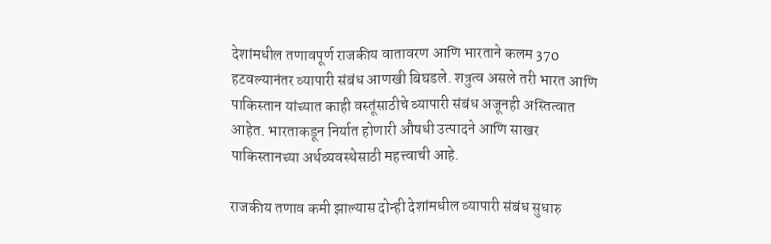देशांमधील तणावपूर्ण राजकीय वातावरण आणि भारताने कलम 370 हटवल्यानंतर व्यापारी संबंध आणखी बिघडले. शत्रुत्व असले तरी भारत आणि पाकिस्तान यांच्यात काही वस्तूंसाठीचे व्यापारी संबंध अजूनही अस्तित्वात आहेत. भारताकडून निर्यात होणारी औषधी उत्पादने आणि साखर पाकिस्तानच्या अर्थव्यवस्थेसाठी महत्त्वाची आहे.

राजकीय तणाव कमी झाल्यास दोन्ही देशांमधील व्यापारी संबंध सुधारु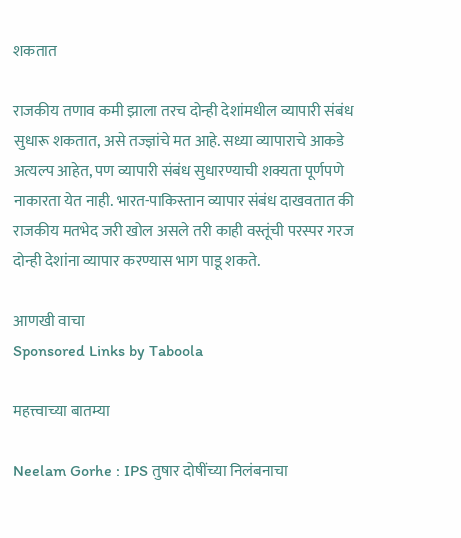शकतात

राजकीय तणाव कमी झाला तरच दोन्ही देशांमधील व्यापारी संबंध सुधारू शकतात, असे तज्ज्ञांचे मत आहे. सध्या व्यापाराचे आकडे अत्यल्प आहेत, पण व्यापारी संबंध सुधारण्याची शक्यता पूर्णपणे नाकारता येत नाही. भारत-पाकिस्तान व्यापार संबंध दाखवतात की राजकीय मतभेद जरी खोल असले तरी काही वस्तूंची परस्पर गरज दोन्ही देशांना व्यापार करण्यास भाग पाडू शकते.

आणखी वाचा
Sponsored Links by Taboola

महत्त्वाच्या बातम्या

Neelam Gorhe : IPS तुषार दोषींच्या निलंबनाचा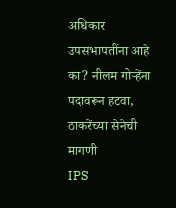अधिकार उपसभापतींना आहे का? नीलम गोऱ्हेंना पदावरून हटवा, ठाकरेंच्या सेनेची मागणी
IPS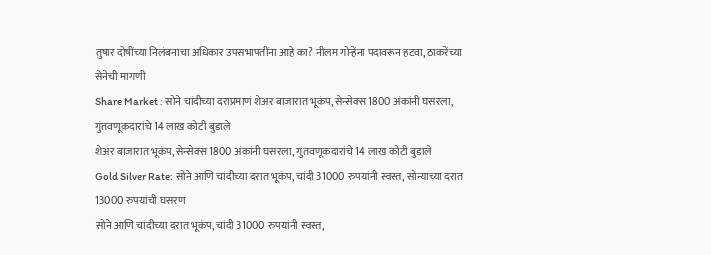तुषार दोषींच्या निलंबनाचा अधिकार उपसभापतींना आहे का? नीलम गोऱ्हेंना पदावरून हटवा, ठाकरेंच्या सेनेची मागणी
Share Market : सोने चांदीच्या दराप्रमाणं शेअर बाजारात भूकंप, सेन्सेक्स 1800 अंकांनी घसरला, गुंतवणूकदारांचे 14 लाख कोटी बुडाले
शेअर बाजारात भूकंप, सेन्सेक्स 1800 अंकांनी घसरला, गुंतवणूकदारांचे 14 लाख कोटी बुडाले
Gold Silver Rate: सोने आणि चांदीच्या दरात भूकंप, चांदी 31000 रुपयांनी स्वस्त, सोन्याच्या दरात 13000 रुपयांची घसरण
सोने आणि चांदीच्या दरात भूकंप, चांदी 31000 रुपयांनी स्वस्त,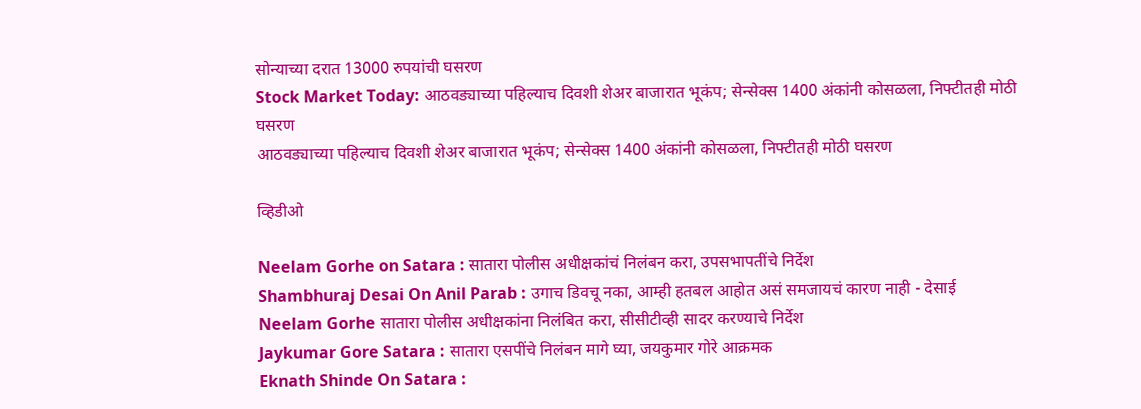सोन्याच्या दरात 13000 रुपयांची घसरण
Stock Market Today: आठवड्याच्या पहिल्याच दिवशी शेअर बाजारात भूकंप; सेन्सेक्स 1400 अंकांनी कोसळला, निफ्टीतही मोठी घसरण
आठवड्याच्या पहिल्याच दिवशी शेअर बाजारात भूकंप; सेन्सेक्स 1400 अंकांनी कोसळला, निफ्टीतही मोठी घसरण

व्हिडीओ

Neelam Gorhe on Satara : सातारा पोलीस अधीक्षकांचं निलंबन करा, उपसभापतींचे निर्देश
Shambhuraj Desai On Anil Parab : उगाच डिवचू नका, आम्ही हतबल आहोत असं समजायचं कारण नाही - देसाई
Neelam Gorhe सातारा पोलीस अधीक्षकांना निलंबित करा, सीसीटीव्ही सादर करण्याचे निर्देश
Jaykumar Gore Satara : सातारा एसपींचे निलंबन मागे घ्या, जयकुमार गोरे आक्रमक
Eknath Shinde On Satara :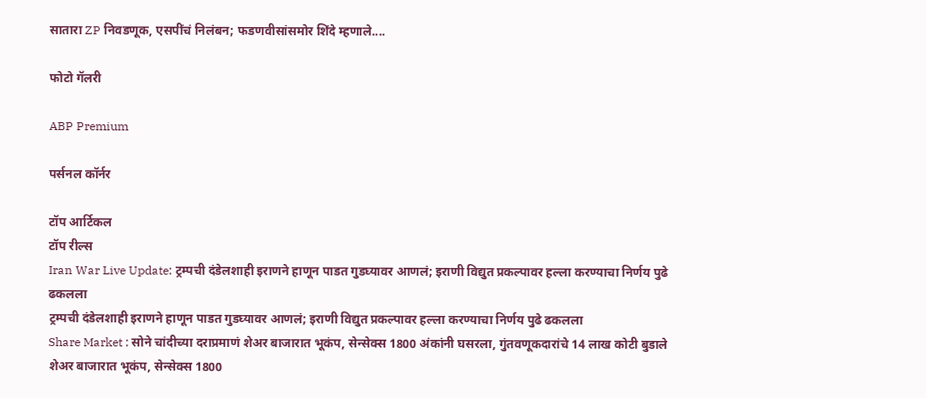सातारा ZP निवडणूक, एसपींचं निलंबन; फडणवीसांसमोर शिंदे म्हणाले....

फोटो गॅलरी

ABP Premium

पर्सनल कॉर्नर

टॉप आर्टिकल
टॉप रील्स
Iran War Live Update: ट्रम्पची दंडेलशाही इराणने हाणून पाडत गुडघ्यावर आणलं; इराणी विद्युत प्रकल्पावर हल्ला करण्याचा निर्णय पुढे ढकलला
ट्रम्पची दंडेलशाही इराणने हाणून पाडत गुडघ्यावर आणलं; इराणी विद्युत प्रकल्पावर हल्ला करण्याचा निर्णय पुढे ढकलला
Share Market : सोने चांदीच्या दराप्रमाणं शेअर बाजारात भूकंप, सेन्सेक्स 1800 अंकांनी घसरला, गुंतवणूकदारांचे 14 लाख कोटी बुडाले
शेअर बाजारात भूकंप, सेन्सेक्स 1800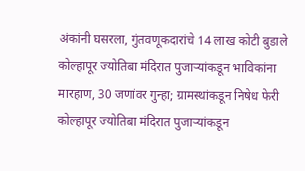अंकांनी घसरला, गुंतवणूकदारांचे 14 लाख कोटी बुडाले
कोल्हापूर ज्योतिबा मंदिरात पुजाऱ्यांकडून भाविकांना मारहाण, 30 जणांवर गुन्हा; ग्रामस्थांकडून निषेध फेरी
कोल्हापूर ज्योतिबा मंदिरात पुजाऱ्यांकडून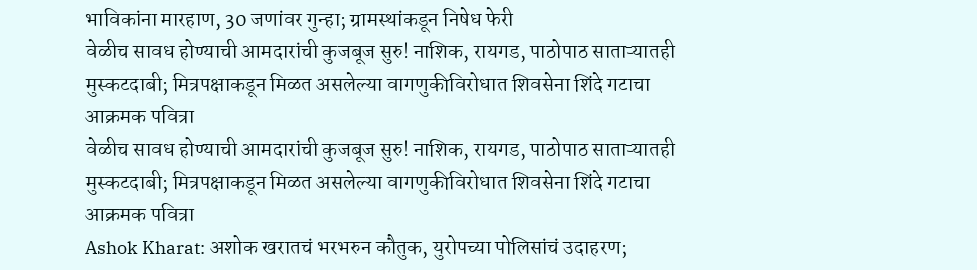भाविकांना मारहाण, 30 जणांवर गुन्हा; ग्रामस्थांकडून निषेध फेरी
वेळीच सावध होण्याची आमदारांची कुजबूज सुरु! नाशिक, रायगड, पाठोपाठ साताऱ्यातही मुस्कटदाबी; मित्रपक्षाकडून मिळत असलेल्या वागणुकीविरोधात शिवसेना शिंदे गटाचा आक्रमक पवित्रा
वेळीच सावध होण्याची आमदारांची कुजबूज सुरु! नाशिक, रायगड, पाठोपाठ साताऱ्यातही मुस्कटदाबी; मित्रपक्षाकडून मिळत असलेल्या वागणुकीविरोधात शिवसेना शिंदे गटाचा आक्रमक पवित्रा
Ashok Kharat: अशोक खरातचं भरभरुन कौतुक, युरोपच्या पोलिसांचं उदाहरण;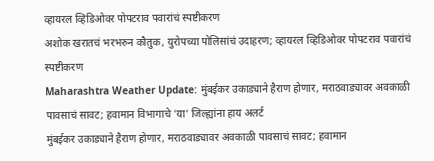व्हायरल व्हिडिओवर पोपटराव पवारांचं स्पष्टीकरण
अशोक खरातचं भरभरुन कौतुक, युरोपच्या पोलिसांचं उदाहरण; व्हायरल व्हिडिओवर पोपटराव पवारांचं स्पष्टीकरण
Maharashtra Weather Update: मुंबईकर उकाड्याने हैराण होणार, मराठवाड्यावर अवकाळी पावसाचं सावट; हवामान विभागाचे 'या' जिल्ह्यांना हाय अलर्ट
मुंबईकर उकाड्याने हैराण होणार, मराठवाड्यावर अवकाळी पावसाचं सावट; हवामान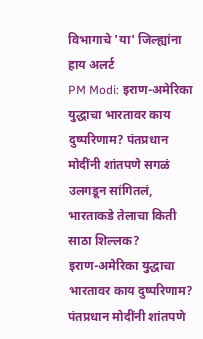विभागाचे 'या' जिल्ह्यांना हाय अलर्ट
PM Modi: इराण-अमेरिका युद्धाचा भारतावर काय दुष्परिणाम? पंतप्रधान मोदींनी शांतपणे सगळं उलगडून सांगितलं, भारताकडे तेलाचा किती साठा शिल्लक?
इराण-अमेरिका युद्धाचा भारतावर काय दुष्परिणाम? पंतप्रधान मोदींनी शांतपणे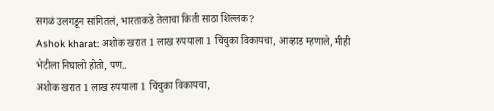सगळं उलगडून सांगितलं, भारताकडे तेलाचा किती साठा शिल्लक?
Ashok kharat: अशोक खरात 1 लाख रुपयाला 1 चिंचुका विकायचा, आव्हाड म्हणाले, मीही भेटीला निघालो होतो, पण..
अशोक खरात 1 लाख रुपयाला 1 चिंचुका विकायचा,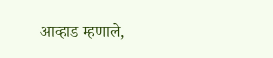आव्हाड म्हणाले,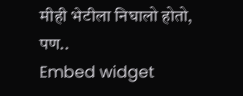मीही भेटीला निघालो होतो, पण..
Embed widget